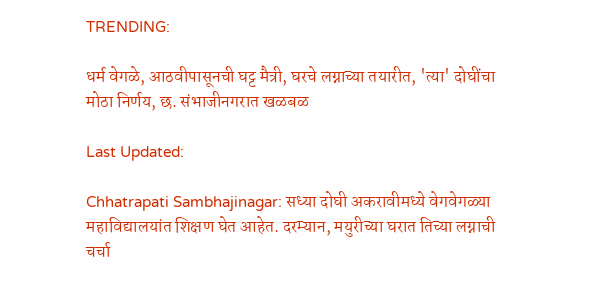TRENDING:

धर्म वेगळे, आठवीपासूनची घट्ट मैत्री, घरचे लग्नाच्या तयारीत, 'त्या' दोघींचा मोठा निर्णय, छ. संभाजीनगरात खळबळ

Last Updated:

Chhatrapati Sambhajinagar: सध्या दोघी अकरावीमध्ये वेगवेगळ्या महाविद्यालयांत शिक्षण घेत आहेत. दरम्यान, मयुरीच्या घरात तिच्या लग्नाची चर्चा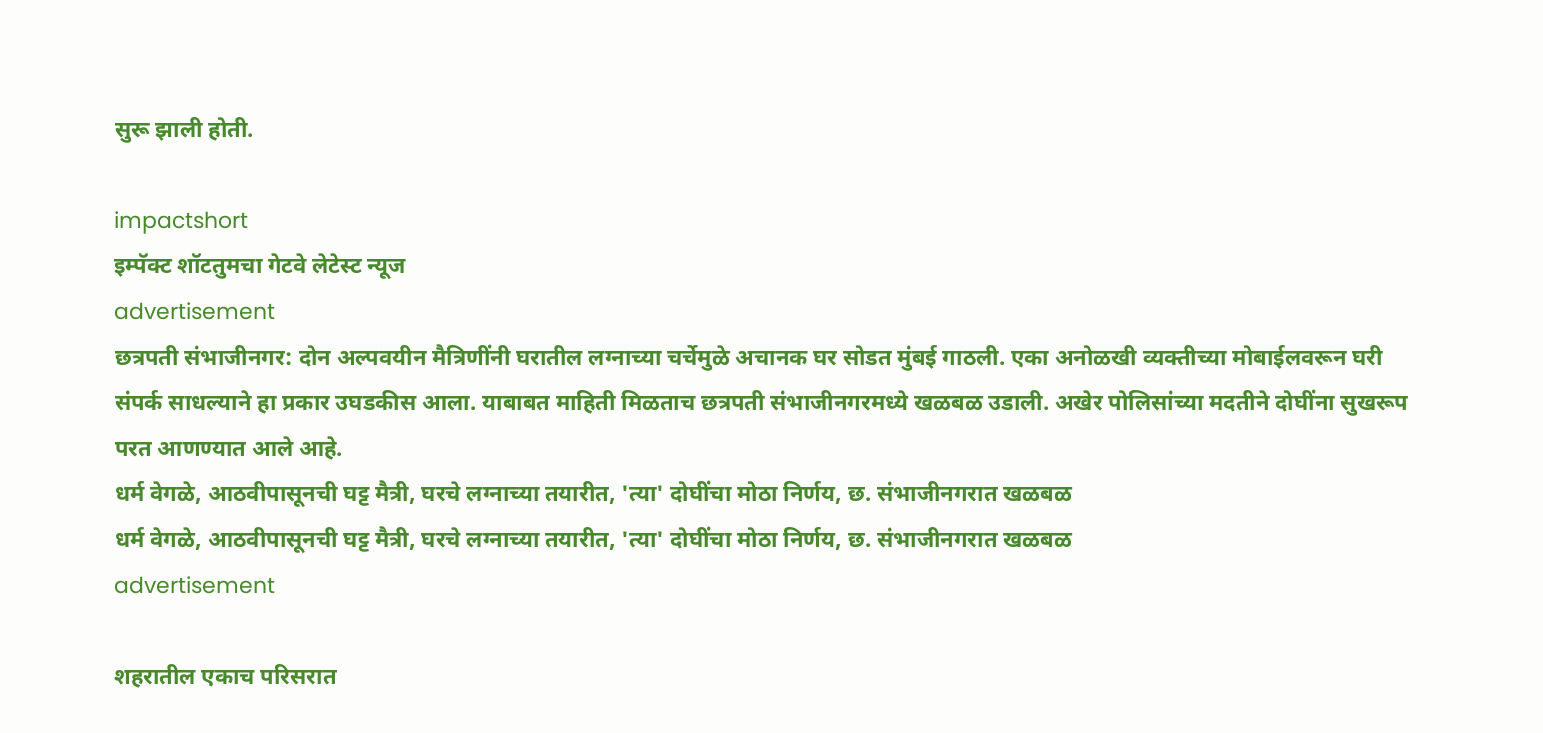सुरू झाली होती.

impactshort
इम्पॅक्ट शॉटतुमचा गेटवे लेटेस्ट न्यूज
advertisement
छत्रपती संभाजीनगर: दोन अल्पवयीन मैत्रिणींनी घरातील लग्नाच्या चर्चेमुळे अचानक घर सोडत मुंबई गाठली. एका अनोळखी व्यक्तीच्या मोबाईलवरून घरी संपर्क साधल्याने हा प्रकार उघडकीस आला. याबाबत माहिती मिळताच छत्रपती संभाजीनगरमध्ये खळबळ उडाली. अखेर पोलिसांच्या मदतीने दोघींना सुखरूप परत आणण्यात आले आहे.
धर्म वेगळे, आठवीपासूनची घट्ट मैत्री, घरचे लग्नाच्या तयारीत, 'त्या' दोघींचा मोठा निर्णय, छ. संभाजीनगरात खळबळ
धर्म वेगळे, आठवीपासूनची घट्ट मैत्री, घरचे लग्नाच्या तयारीत, 'त्या' दोघींचा मोठा निर्णय, छ. संभाजीनगरात खळबळ
advertisement

शहरातील एकाच परिसरात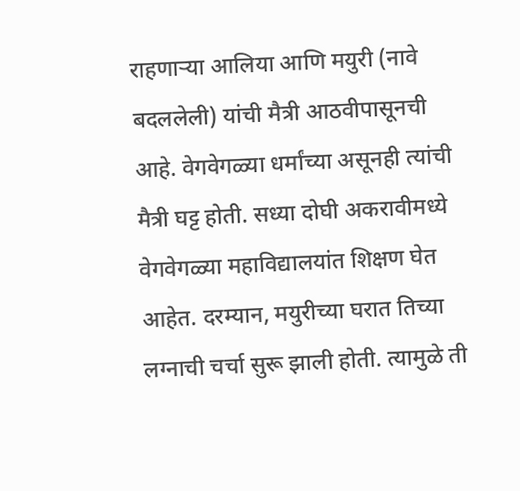राहणाऱ्या आलिया आणि मयुरी (नावे बदललेली) यांची मैत्री आठवीपासूनची आहे. वेगवेगळ्या धर्मांच्या असूनही त्यांची मैत्री घट्ट होती. सध्या दोघी अकरावीमध्ये वेगवेगळ्या महाविद्यालयांत शिक्षण घेत आहेत. दरम्यान, मयुरीच्या घरात तिच्या लग्नाची चर्चा सुरू झाली होती. त्यामुळे ती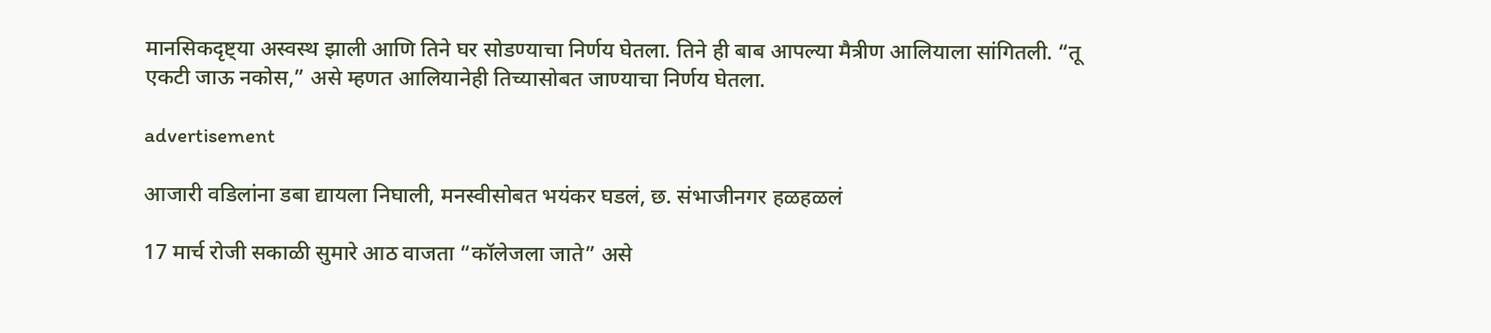मानसिकदृष्ट्या अस्वस्थ झाली आणि तिने घर सोडण्याचा निर्णय घेतला. तिने ही बाब आपल्या मैत्रीण आलियाला सांगितली. “तू एकटी जाऊ नकोस,” असे म्हणत आलियानेही तिच्यासोबत जाण्याचा निर्णय घेतला.

advertisement

आजारी वडिलांना डबा द्यायला निघाली, मनस्वीसोबत भयंकर घडलं, छ. संभाजीनगर हळहळलं

17 मार्च रोजी सकाळी सुमारे आठ वाजता “कॉलेजला जाते” असे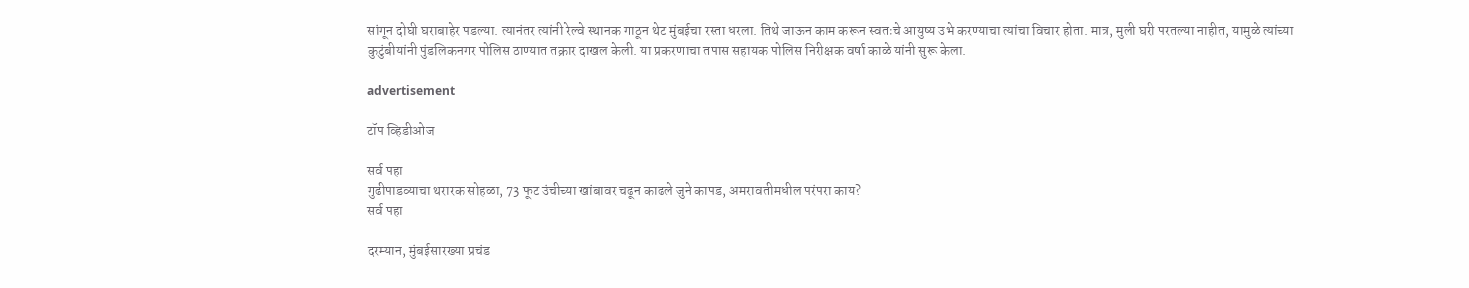सांगून दोघी घराबाहेर पडल्या. त्यानंतर त्यांनी रेल्वे स्थानक गाठून थेट मुंबईचा रस्ता धरला. तिथे जाऊन काम करून स्वतःचे आयुष्य उभे करण्याचा त्यांचा विचार होता. मात्र, मुली घरी परतल्या नाहीत, यामुळे त्यांच्या कुटुंबीयांनी पुंडलिकनगर पोलिस ठाण्यात तक्रार दाखल केली. या प्रकरणाचा तपास सहायक पोलिस निरीक्षक वर्षा काळे यांनी सुरू केला.

advertisement

टॉप व्हिडीओज

सर्व पहा
गुढीपाडव्याचा थरारक सोहळा, 73 फूट उंचीच्या खांबावर चढून काढले जुने कापड, अमरावतीमधील परंपरा काय?
सर्व पहा

दरम्यान, मुंबईसारख्या प्रचंड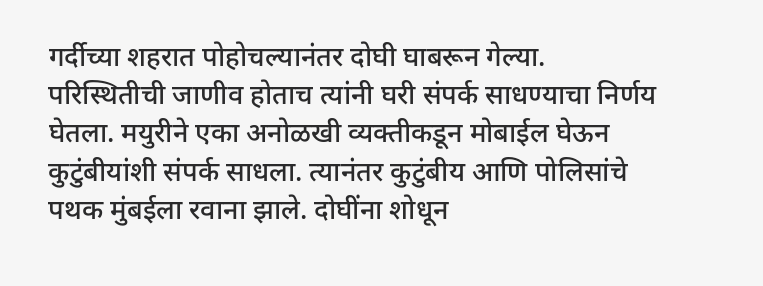गर्दीच्या शहरात पोहोचल्यानंतर दोघी घाबरून गेल्या. परिस्थितीची जाणीव होताच त्यांनी घरी संपर्क साधण्याचा निर्णय घेतला. मयुरीने एका अनोळखी व्यक्तीकडून मोबाईल घेऊन कुटुंबीयांशी संपर्क साधला. त्यानंतर कुटुंबीय आणि पोलिसांचे पथक मुंबईला रवाना झाले. दोघींना शोधून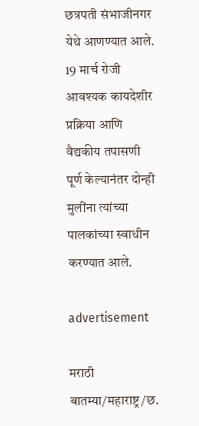छत्रपती संभाजीनगर येथे आणण्यात आले. 19 मार्च रोजी आवश्यक कायदेशीर प्रक्रिया आणि वैद्यकीय तपासणी पूर्ण केल्यानंतर दोन्ही मुलींना त्यांच्या पालकांच्या स्वाधीन करण्यात आले.

advertisement

मराठी बातम्या/महाराष्ट्र/छ.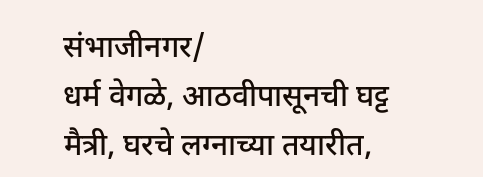संभाजीनगर/
धर्म वेगळे, आठवीपासूनची घट्ट मैत्री, घरचे लग्नाच्या तयारीत,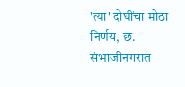'त्या' दोघींचा मोठा निर्णय, छ. संभाजीनगरात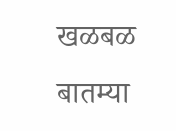खळबळ
बातम्या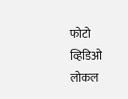फोटो
व्हिडिओ
लोकल